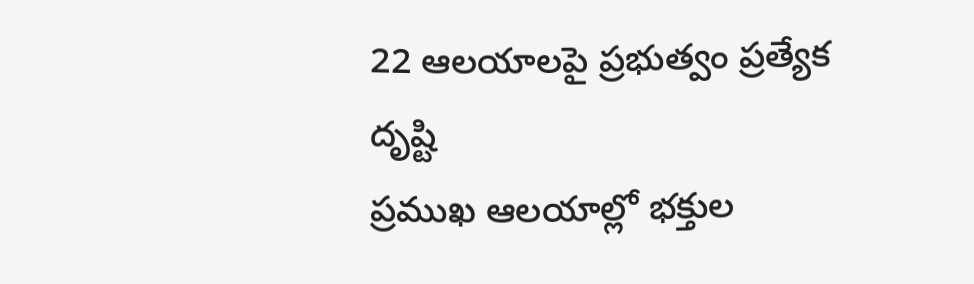22 ఆలయాలపై ప్రభుత్వం ప్రత్యేక దృష్టి
ప్రముఖ ఆలయాల్లో భక్తుల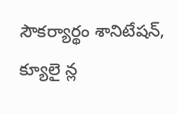సౌకర్యార్థం శానిటేషన్, క్యూలై న్ల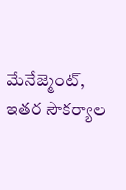మేనేజ్మెంట్, ఇతర సౌకర్యాల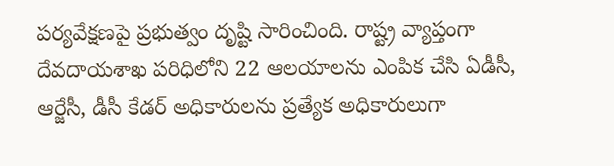పర్యవేక్షణపై ప్రభుత్వం దృష్టి సారించింది. రాష్ట్ర వ్యాప్తంగా దేవదాయశాఖ పరిధిలోని 22 ఆలయాలను ఎంపిక చేసి ఏడీసీ, ఆర్జేసీ, డీసీ కేడర్ అధికారులను ప్రత్యేక అధికారులుగా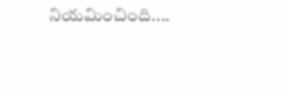నియమించింది....